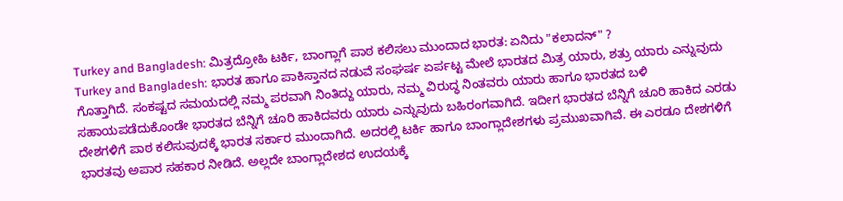Turkey and Bangladesh: ಮಿತ್ರದ್ರೋಹಿ ಟರ್ಕಿ, ಬಾಂಗ್ಲಾಗೆ ಪಾಠ ಕಲಿಸಲು ಮುಂದಾದ ಭಾರತ: ಏನಿದು "ಕಲಾದನ್" ?
Turkey and Bangladesh: ಭಾರತ ಹಾಗೂ ಪಾಕಿಸ್ತಾನದ ನಡುವೆ ಸಂಘರ್ಷ ಏರ್ಪಟ್ಟ ಮೇಲೆ ಭಾರತದ ಮಿತ್ರ ಯಾರು, ಶತ್ರು ಯಾರು ಎನ್ನುವುದು ಗೊತ್ತಾಗಿದೆ. ಸಂಕಷ್ಟದ ಸಮಯದಲ್ಲಿ ನಮ್ಮ ಪರವಾಗಿ ನಿಂತಿದ್ದು ಯಾರು, ನಮ್ಮ ವಿರುದ್ಧ ನಿಂತವರು ಯಾರು ಹಾಗೂ ಭಾರತದ ಬಳಿ ಸಹಾಯಪಡೆದುಕೊಂಡೇ ಭಾರತದ ಬೆನ್ನಿಗೆ ಚೂರಿ ಹಾಕಿದವರು ಯಾರು ಎನ್ನುವುದು ಬಹಿರಂಗವಾಗಿದೆ. ಇದೀಗ ಭಾರತದ ಬೆನ್ನಿಗೆ ಚೂರಿ ಹಾಕಿದ ಎರಡು ದೇಶಗಳಿಗೆ ಪಾಠ ಕಲಿಸುವುದಕ್ಕೆ ಭಾರತ ಸರ್ಕಾರ ಮುಂದಾಗಿದೆ. ಅದರಲ್ಲಿ ಟರ್ಕಿ ಹಾಗೂ ಬಾಂಗ್ಲಾದೇಶಗಳು ಪ್ರಮುಖವಾಗಿವೆ. ಈ ಎರಡೂ ದೇಶಗಳಿಗೆ ಭಾರತವು ಅಪಾರ ಸಹಕಾರ ನೀಡಿದೆ. ಅಲ್ಲದೇ ಬಾಂಗ್ಲಾದೇಶದ ಉದಯಕ್ಕೆ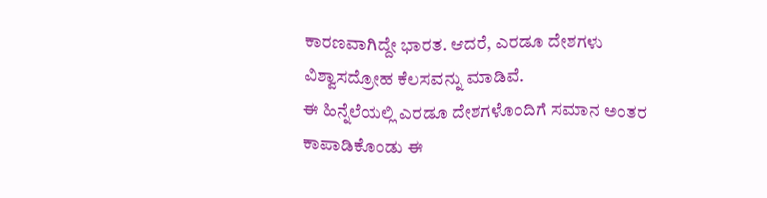ಕಾರಣವಾಗಿದ್ದೇ ಭಾರತ. ಆದರೆ, ಎರಡೂ ದೇಶಗಳು ವಿಶ್ವಾಸದ್ರೋಹ ಕೆಲಸವನ್ನು ಮಾಡಿವೆ.
ಈ ಹಿನ್ನೆಲೆಯಲ್ಲಿ ಎರಡೂ ದೇಶಗಳೊಂದಿಗೆ ಸಮಾನ ಅಂತರ ಕಾಪಾಡಿಕೊಂಡು ಈ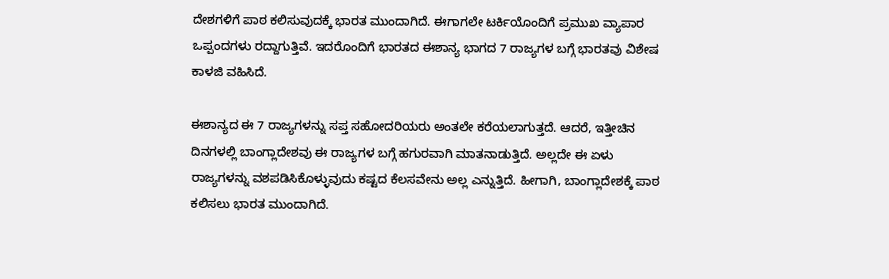ದೇಶಗಳಿಗೆ ಪಾಠ ಕಲಿಸುವುದಕ್ಕೆ ಭಾರತ ಮುಂದಾಗಿದೆ. ಈಗಾಗಲೇ ಟರ್ಕಿಯೊಂದಿಗೆ ಪ್ರಮುಖ ವ್ಯಾಪಾರ ಒಪ್ಪಂದಗಳು ರದ್ದಾಗುತ್ತಿವೆ. ಇದರೊಂದಿಗೆ ಭಾರತದ ಈಶಾನ್ಯ ಭಾಗದ 7 ರಾಜ್ಯಗಳ ಬಗ್ಗೆ ಭಾರತವು ವಿಶೇಷ ಕಾಳಜಿ ವಹಿಸಿದೆ.

ಈಶಾನ್ಯದ ಈ 7 ರಾಜ್ಯಗಳನ್ನು ಸಪ್ತ ಸಹೋದರಿಯರು ಅಂತಲೇ ಕರೆಯಲಾಗುತ್ತದೆ. ಆದರೆ, ಇತ್ತೀಚಿನ ದಿನಗಳಲ್ಲಿ ಬಾಂಗ್ಲಾದೇಶವು ಈ ರಾಜ್ಯಗಳ ಬಗ್ಗೆ ಹಗುರವಾಗಿ ಮಾತನಾಡುತ್ತಿದೆ. ಅಲ್ಲದೇ ಈ ಏಳು ರಾಜ್ಯಗಳನ್ನು ವಶಪಡಿಸಿಕೊಳ್ಳುವುದು ಕಷ್ಟದ ಕೆಲಸವೇನು ಅಲ್ಲ ಎನ್ನುತ್ತಿದೆ. ಹೀಗಾಗಿ, ಬಾಂಗ್ಲಾದೇಶಕ್ಕೆ ಪಾಠ ಕಲಿಸಲು ಭಾರತ ಮುಂದಾಗಿದೆ.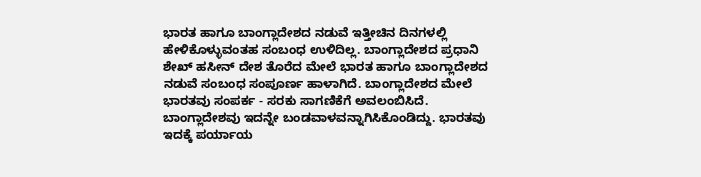ಭಾರತ ಹಾಗೂ ಬಾಂಗ್ಲಾದೇಶದ ನಡುವೆ ಇತ್ತೀಚಿನ ದಿನಗಳಲ್ಲಿ ಹೇಳಿಕೊಳ್ಳುವಂತಹ ಸಂಬಂಧ ಉಳಿದಿಲ್ಲ. ಬಾಂಗ್ಲಾದೇಶದ ಪ್ರಧಾನಿ ಶೇಖ್ ಹಸೀನ್ ದೇಶ ತೊರೆದ ಮೇಲೆ ಭಾರತ ಹಾಗೂ ಬಾಂಗ್ಲಾದೇಶದ ನಡುವೆ ಸಂಬಂಧ ಸಂಪೂರ್ಣ ಹಾಳಾಗಿದೆ. ಬಾಂಗ್ಲಾದೇಶದ ಮೇಲೆ ಭಾರತವು ಸಂಪರ್ಕ - ಸರಕು ಸಾಗಣಿಕೆಗೆ ಅವಲಂಬಿಸಿದೆ. ಬಾಂಗ್ಲಾದೇಶವು ಇದನ್ನೇ ಬಂಡವಾಳವನ್ನಾಗಿಸಿಕೊಂಡಿದ್ದು. ಭಾರತವು ಇದಕ್ಕೆ ಪರ್ಯಾಯ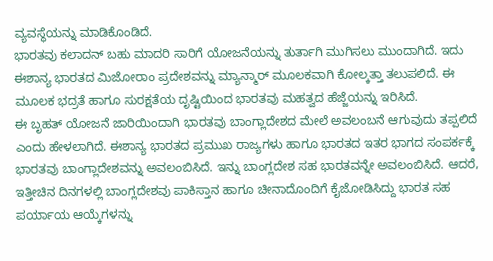ವ್ಯವಸ್ಥೆಯನ್ನು ಮಾಡಿಕೊಂಡಿದೆ.
ಭಾರತವು ಕಲಾದನ್ ಬಹು ಮಾದರಿ ಸಾರಿಗೆ ಯೋಜನೆಯನ್ನು ತುರ್ತಾಗಿ ಮುಗಿಸಲು ಮುಂದಾಗಿದೆ. ಇದು ಈಶಾನ್ಯ ಭಾರತದ ಮಿಜೋರಾಂ ಪ್ರದೇಶವನ್ನು ಮ್ಯಾನ್ಮಾರ್ ಮೂಲಕವಾಗಿ ಕೋಲ್ಕತ್ತಾ ತಲುಪಲಿದೆ. ಈ ಮೂಲಕ ಭದ್ರತೆ ಹಾಗೂ ಸುರಕ್ಷತೆಯ ದೃಷ್ಟಿಯಿಂದ ಭಾರತವು ಮಹತ್ವದ ಹೆಜ್ಜೆಯನ್ನು ಇರಿಸಿದೆ.
ಈ ಬೃಹತ್ ಯೋಜನೆ ಜಾರಿಯಿಂದಾಗಿ ಭಾರತವು ಬಾಂಗ್ಲಾದೇಶದ ಮೇಲೆ ಅವಲಂಬನೆ ಆಗುವುದು ತಪ್ಪಲಿದೆ ಎಂದು ಹೇಳಲಾಗಿದೆ. ಈಶಾನ್ಯ ಭಾರತದ ಪ್ರಮುಖ ರಾಜ್ಯಗಳು ಹಾಗೂ ಭಾರತದ ಇತರ ಭಾಗದ ಸಂಪರ್ಕಕ್ಕೆ ಭಾರತವು ಬಾಂಗ್ಲಾದೇಶವನ್ನು ಅವಲಂಬಿಸಿದೆ. ಇನ್ನು ಬಾಂಗ್ಲದೇಶ ಸಹ ಭಾರತವನ್ನೇ ಅವಲಂಬಿಸಿದೆ. ಆದರೆ, ಇತ್ತೀಚಿನ ದಿನಗಳಲ್ಲಿ ಬಾಂಗ್ಲದೇಶವು ಪಾಕಿಸ್ತಾನ ಹಾಗೂ ಚೀನಾದೊಂದಿಗೆ ಕೈಜೋಡಿಸಿದ್ದು ಭಾರತ ಸಹ ಪರ್ಯಾಯ ಆಯ್ಕೆಗಳನ್ನು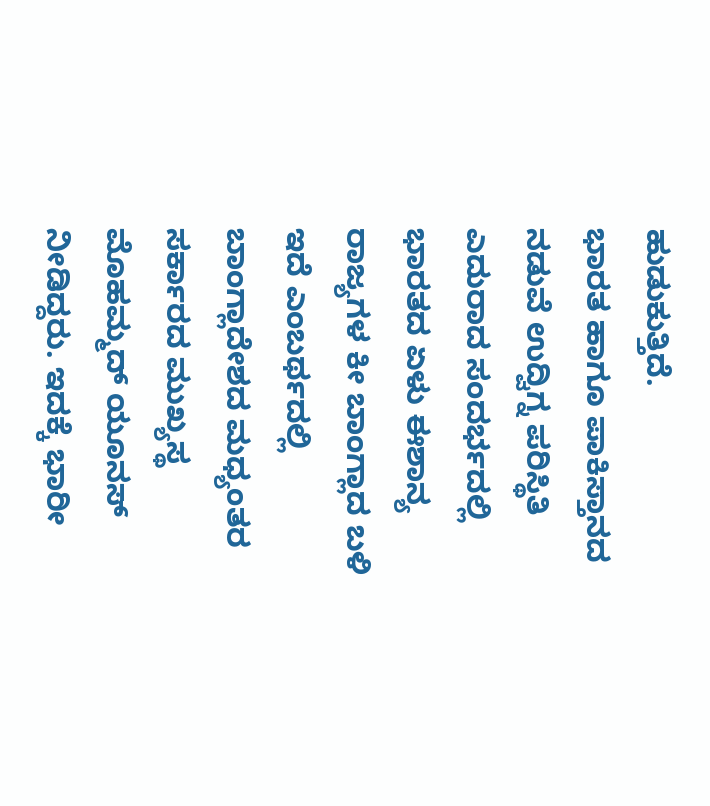ಹುಡುಕುತ್ತಿದೆ.
ಭಾರತ ಹಾಗೂ ಪಾಕಿಸ್ತಾನದ ನಡುವೆ ಉದ್ವಿಗ್ನ ಪರಿಸ್ಥಿತಿ ಎದುರಾದ ಸಂದರ್ಭದಲ್ಲಿ ಭಾರತದ ಏಳು ಈಶಾನ್ಯ ರಾಜ್ಯಗಳ ಕೀ ಬಾಂಗ್ಲಾದ ಬಳಿ ಇದೆ ಎಂಬರ್ಥದಲ್ಲಿ ಬಾಂಗ್ಲಾದೇಶದ ಮಧ್ಯಂತರ ಸರ್ಕಾರದ ಮುಖ್ಯಸ್ಥ ಮೊಹಮ್ಮದ್ ಯೂನಸ್ ನೀಡಿದ್ದರು. ಇದಕ್ಕೆ ಭಾರೀ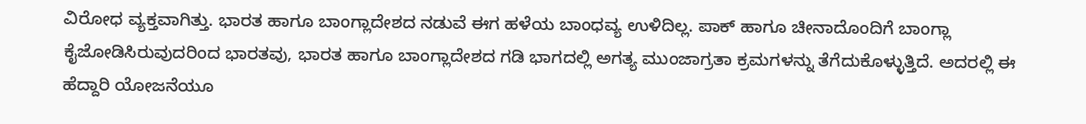ವಿರೋಧ ವ್ಯಕ್ತವಾಗಿತ್ತು. ಭಾರತ ಹಾಗೂ ಬಾಂಗ್ಲಾದೇಶದ ನಡುವೆ ಈಗ ಹಳೆಯ ಬಾಂಧವ್ಯ ಉಳಿದಿಲ್ಲ. ಪಾಕ್ ಹಾಗೂ ಚೀನಾದೊಂದಿಗೆ ಬಾಂಗ್ಲಾ ಕೈಜೋಡಿಸಿರುವುದರಿಂದ ಭಾರತವು, ಭಾರತ ಹಾಗೂ ಬಾಂಗ್ಲಾದೇಶದ ಗಡಿ ಭಾಗದಲ್ಲಿ ಅಗತ್ಯ ಮುಂಜಾಗ್ರತಾ ಕ್ರಮಗಳನ್ನು ತೆಗೆದುಕೊಳ್ಳುತ್ತಿದೆ. ಅದರಲ್ಲಿ ಈ ಹೆದ್ದಾರಿ ಯೋಜನೆಯೂ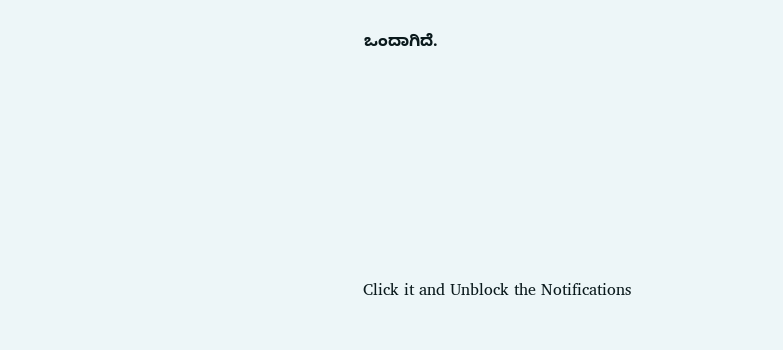ಒಂದಾಗಿದೆ.












Click it and Unblock the Notifications